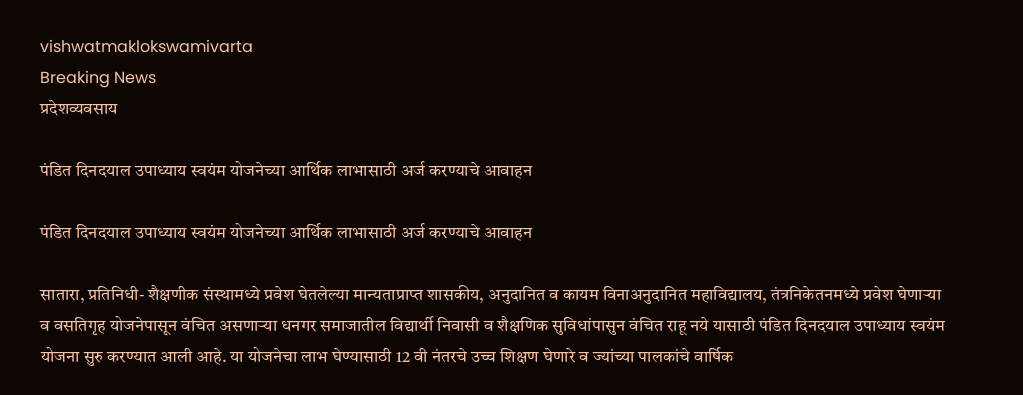vishwatmaklokswamivarta
Breaking News
प्रदेशव्यवसाय

पंडित दिनदयाल उपाध्याय स्वयंम योजनेच्या आर्थिक लाभासाठी अर्ज करण्याचे आवाहन

पंडित दिनदयाल उपाध्याय स्वयंम योजनेच्या आर्थिक लाभासाठी अर्ज करण्याचे आवाहन

सातारा, प्रतिनिधी- शैक्षणीक संस्थामध्ये प्रवेश घेतलेल्या मान्यताप्राप्त शासकीय, अनुदानित व कायम विनाअनुदानित महाविद्यालय, तंत्रनिकेतनमध्ये प्रवेश घेणाऱ्या व वसतिगृह योजनेपासून वंचित असणाऱ्या धनगर समाजातील विद्यार्थी निवासी व शैक्षणिक सुविधांपासुन वंचित राहू नये यासाठी पंडित दिनदयाल उपाध्याय स्वयंम योजना सुरु करण्यात आली आहे. या योजनेचा लाभ घेण्यासाठी 12 वी नंतरचे उच्च शिक्षण घेणारे व ज्यांच्या पालकांचे वार्षिक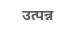उत्पन्न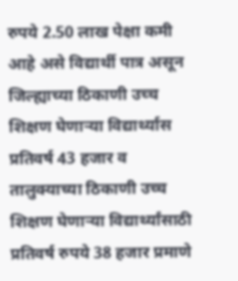रुपये 2.50 लाख पेक्षा कमी आहे असे विद्यार्थी पात्र असून जिल्ह्याच्या ठिकाणी उच्च शिक्षण घेणाऱ्या विद्यार्थ्यास प्रतिवर्ष 43 हजार व तालुक्याच्या ठिकाणी उच्च शिक्षण घेणाऱ्या विद्यार्थ्यांसाठी प्रतिवर्ष रुपये 38 हजार प्रमाणे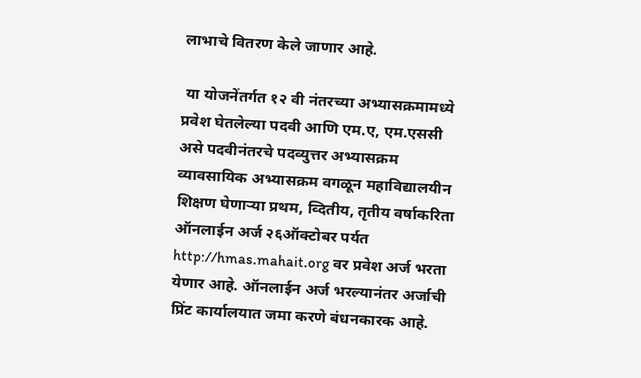लाभाचे वितरण केले जाणार आहे.

 या योजनेंतर्गत १२ वी नंतरच्या अभ्यासक्रमामध्ये प्रवेश घेतलेल्या पदवी आणि एम.ए, एम.एससी असे पदवीनंतरचे पदव्युत्तर अभ्यासक्रम व्यावसायिक अभ्यासक्रम वगळून महाविद्यालयीन शिक्षण घेणाऱ्या प्रथम, व्दितीय, तृतीय वर्षाकरिता ऑनलाईन अर्ज २६ऑक्टोबर पर्यत http://hmas.mahait.org वर प्रवेश अर्ज भरता येणार आहे. ऑनलाईन अर्ज भरल्यानंतर अर्जाची प्रिंट कार्यालयात जमा करणे बंधनकारक आहे.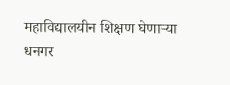महाविद्यालयीन शिक्षण घेणाऱ्या धनगर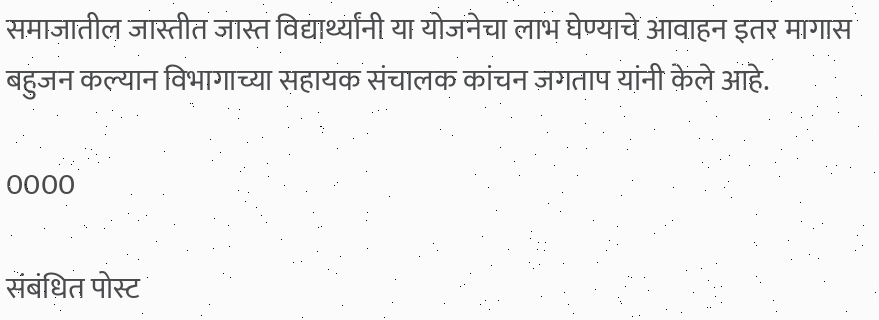समाजातील जास्तीत जास्त विद्यार्थ्यांनी या योजनेचा लाभ घेण्याचे आवाहन इतर मागास बहुजन कल्यान विभागाच्या सहायक संचालक कांचन जगताप यांनी केले आहे.

0000

संबंधित पोस्ट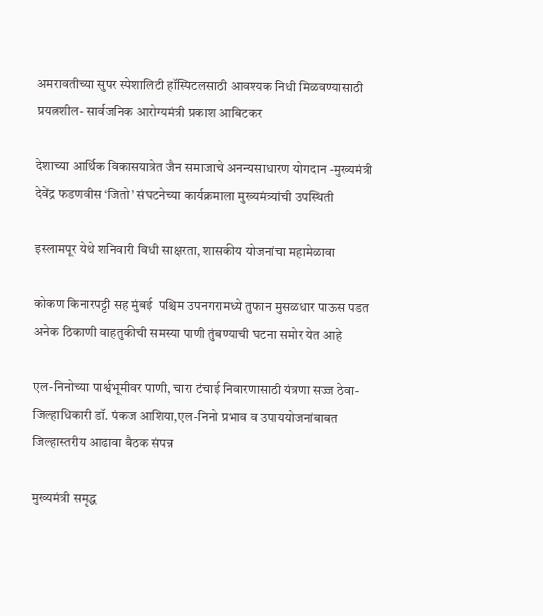अमरावतीच्या सुपर स्पेशालिटी हॉस्पिटलसाठी आवश्यक निधी मिळवण्यासाठी प्रयत्नशील- सार्वजनिक आरोग्यमंत्री प्रकाश आबिटकर

देशाच्या आर्थिक विकासयात्रेत जैन समाजाचे अनन्यसाधारण योगदान -मुख्यमंत्री देवेंद्र फडणवीस ‘जितो’ संघटनेच्या कार्यक्रमाला मुख्यमंत्र्यांची उपस्थिती

इस्लामपूर येथे शनिवारी विधी साक्षरता, शासकीय योजनांचा महामेळावा

कोकण किनारपट्टी सह मुंबई  पश्चिम उपनगरामध्ये तुफान मुसळधार पाऊस पडत अनेक ठिकाणी वाहतुकीची समस्या पाणी तुंबण्याची घटना समोर येत आहे

एल-निनोच्या पार्श्वभूमीवर पाणी, चारा टंचाई निवारणासाठी यंत्रणा सज्ज ठेवा-जिल्हाधिकारी डॉ. पंकज आशिया,एल-निनो प्रभाव व उपाययोजनांबाबत जिल्हास्तरीय आढावा बैठक संपन्न

मुख्यमंत्री समृद्ध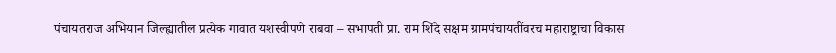पंचायतराज अभियान जिल्ह्यातील प्रत्येक गावात यशस्वीपणे राबवा – सभापती प्रा. राम शिंदे सक्षम ग्रामपंचायतींवरच महाराष्ट्राचा विकास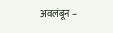अवलंबून –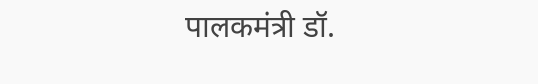पालकमंत्री डॉ.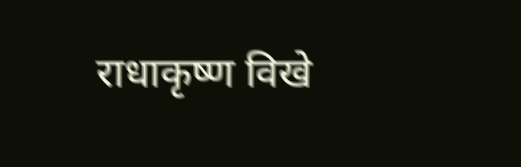राधाकृष्ण विखे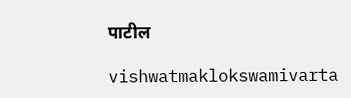पाटील

vishwatmaklokswamivarta